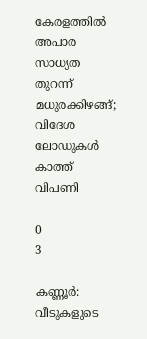കേരളത്തില്‍ അപാര സാധ്യത തുറന്ന് മധുരക്കിഴങ്ങ്; വിദേശ ലോഡുകള്‍ കാത്ത് വിപണി

0
3

കണ്ണൂര്‍: വീടുകളുടെ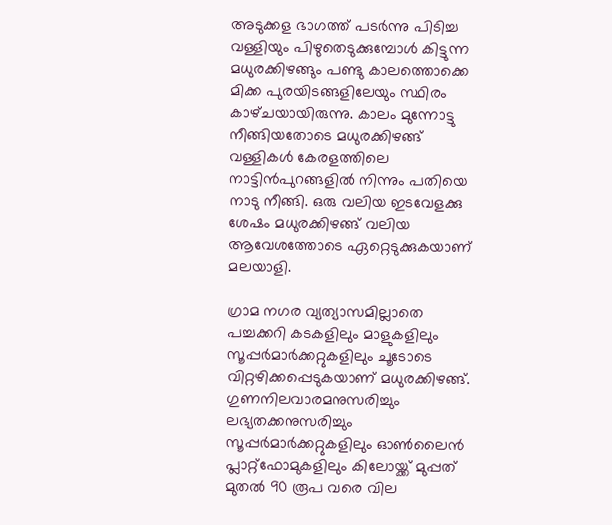അടുക്കള ഭാഗത്ത് പടര്‍ന്നു പിടിച്ച വള്ളിയും പിഴുതെടുക്കുമ്പോള്‍ കിട്ടുന്ന മധുരക്കിഴങ്ങും പണ്ടു കാലത്തൊക്കെ മിക്ക പുരയിടങ്ങളിലേയും സ്ഥിരം കാഴ്‌ചയായിരുന്നു. കാലം മുന്നോട്ടു നീങ്ങിയതോടെ മധുരക്കിഴങ്ങ് വള്ളികള്‍ കേരളത്തിലെ നാട്ടിന്‍പുറങ്ങളില്‍ നിന്നും പതിയെ നാടു നീങ്ങി. ഒരു വലിയ ഇടവേളക്കു ശേഷം മധുരക്കിഴങ്ങ് വലിയ ആവേശത്തോടെ ഏറ്റെടുക്കുകയാണ് മലയാളി.

ഗ്രാമ നഗര വ്യത്യാസമില്ലാതെ പച്ചക്കറി കടകളിലും മാളുകളിലും സൂപ്പര്‍മാര്‍ക്കറ്റുകളിലും ചൂടോടെ വിറ്റഴിക്കപ്പെടുകയാണ് മധുരക്കിഴങ്ങ്. ഗുണനിലവാരമനുസരിച്ചും ലഭ്യതക്കനുസരിച്ചും സൂപ്പർമാർക്കറ്റുകളിലും ഓൺലൈൻ പ്ലാറ്റ്‌ഫോമുകളിലും കിലോയ്ക്ക് മുപ്പത് മുതല്‍ 90 രൂപ വരെ വില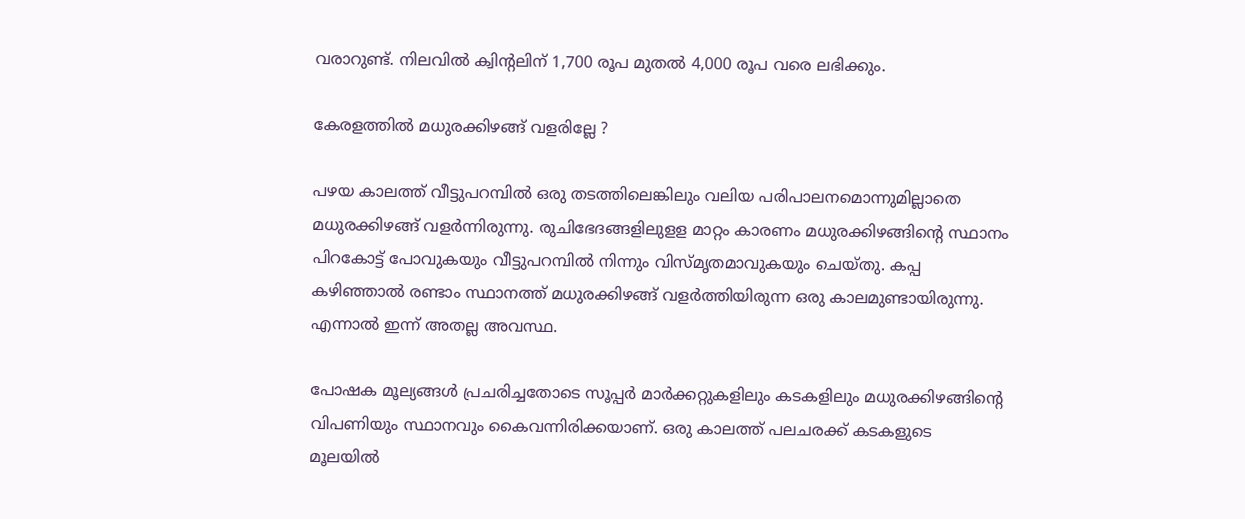വരാറുണ്ട്. നിലവിൽ ക്വിന്‍റലിന് 1,700 രൂപ മുതൽ 4,000 രൂപ വരെ ലഭിക്കും.

കേരളത്തിൽ മധുരക്കിഴങ്ങ് വളരില്ലേ ?

പഴയ കാലത്ത് വീട്ടുപറമ്പില്‍ ഒരു തടത്തിലെങ്കിലും വലിയ പരിപാലനമൊന്നുമില്ലാതെ മധുരക്കിഴങ്ങ് വളര്‍ന്നിരുന്നു. രുചിഭേദങ്ങളിലുളള മാറ്റം കാരണം മധുരക്കിഴങ്ങിന്‍റെ സ്ഥാനം പിറകോട്ട് പോവുകയും വീട്ടുപറമ്പില്‍ നിന്നും വിസ്‌മൃതമാവുകയും ചെയ്‌തു. കപ്പ കഴിഞ്ഞാല്‍ രണ്ടാം സ്ഥാനത്ത് മധുരക്കിഴങ്ങ് വളര്‍ത്തിയിരുന്ന ഒരു കാലമുണ്ടായിരുന്നു. എന്നാൽ ഇന്ന് അതല്ല അവസ്ഥ.

പോഷക മൂല്യങ്ങള്‍ പ്രചരിച്ചതോടെ സൂപ്പര്‍ മാര്‍ക്കറ്റുകളിലും കടകളിലും മധുരക്കിഴങ്ങിൻ്റെ വിപണിയും സ്ഥാനവും കൈവന്നിരിക്കയാണ്. ഒരു കാലത്ത് പലചരക്ക് കടകളുടെ മൂലയില്‍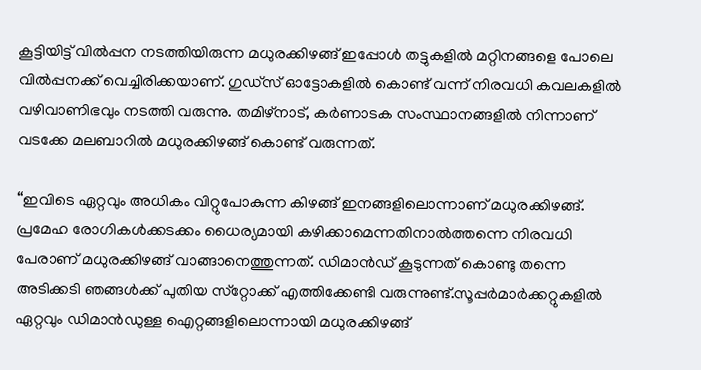കൂട്ടിയിട്ട് വില്‍പ്പന നടത്തിയിരുന്ന മധുരക്കിഴങ്ങ് ഇപ്പോള്‍ തട്ടുകളില്‍ മറ്റിനങ്ങളെ പോലെ വില്‍പ്പനക്ക് വെച്ചിരിക്കയാണ്. ഗുഡ്‌സ് ഓട്ടോകളില്‍ കൊണ്ട് വന്ന് നിരവധി കവലകളില്‍ വഴിവാണിഭവും നടത്തി വരുന്നു. തമിഴ്‌നാട്, കര്‍ണാടക സംസ്ഥാനങ്ങളില്‍ നിന്നാണ് വടക്കേ മലബാറില്‍ മധുരക്കിഴങ്ങ് കൊണ്ട് വരുന്നത്.

“ഇവിടെ ഏറ്റവും അധികം വിറ്റുപോകുന്ന കിഴങ്ങ് ഇനങ്ങളിലൊന്നാണ് മധുരക്കിഴങ്ങ്. പ്രമേഹ രോഗികള്‍ക്കടക്കം ധൈര്യമായി കഴിക്കാമെന്നതിനാല്‍ത്തന്നെ നിരവധി പേരാണ് മധുരക്കിഴങ്ങ് വാങ്ങാനെത്തുന്നത്. ഡിമാന്‍ഡ് കൂടുന്നത് കൊണ്ടു തന്നെ അടിക്കടി ഞങ്ങള്‍ക്ക് പുതിയ സ്‌റ്റോക്ക് എത്തിക്കേണ്ടി വരുന്നുണ്ട്.സൂപ്പര്‍മാര്‍ക്കറ്റുകളില്‍ ഏറ്റവും ഡിമാന്‍ഡുള്ള ഐറ്റങ്ങളിലൊന്നായി മധുരക്കിഴങ്ങ്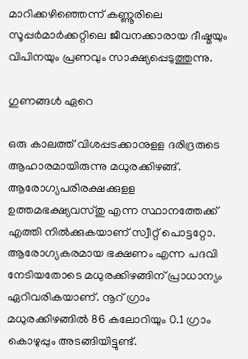മാറിക്കഴിഞ്ഞെന്ന് കണ്ണൂരിലെ സൂപ്പര്‍മാര്‍ക്കറ്റിലെ ജീവനക്കാരായ ദീഷ്മയും വിപിനയും പ്രണവും സാക്ഷ്യപ്പെടുത്തുന്നു.

ഗുണങ്ങൾ ഏറെ

ഒരു കാലത്ത് വിശപ്പടക്കാനുളള ദരിദ്രരുടെ ആഹാരമായിരുന്നു മധുരക്കിഴങ്ങ്. ആരോഗ്യപരിരക്ഷക്കുളള ഉത്തമഭക്ഷ്യവസ്‌തു എന്ന സ്ഥാനത്തേക്ക് എത്തി നില്‍ക്കുകയാണ് സ്വീറ്റ് പൊട്ടറ്റോ. ആരോഗ്യകരമായ ഭക്ഷണം എന്ന പദവി നേടിയതോടെ മധുരക്കിഴങ്ങിന് പ്രാധാന്യം ഏറിവരികയാണ്. നൂറ് ഗ്രാം മധുരക്കിഴങ്ങില്‍ 86 കലോറിയും 0.1 ഗ്രാം കൊഴുപ്പും അടങ്ങിയിട്ടുണ്ട്.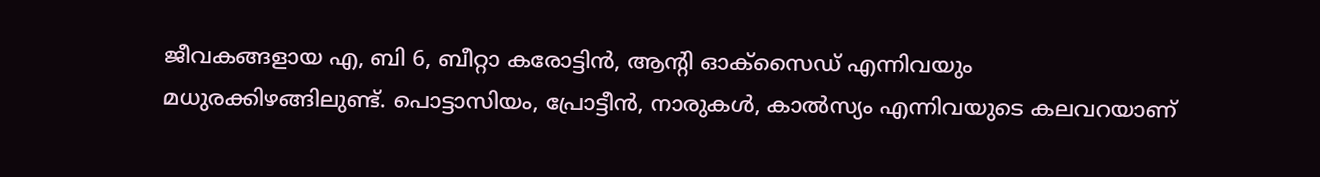ജീവകങ്ങളായ എ, ബി 6, ബീറ്റാ കരോട്ടിന്‍, ആൻ്റി ഓക്‌സൈഡ് എന്നിവയും മധുരക്കിഴങ്ങിലുണ്ട്. പൊട്ടാസിയം, പ്രോട്ടീന്‍, നാരുകള്‍, കാല്‍സ്യം എന്നിവയുടെ കലവറയാണ്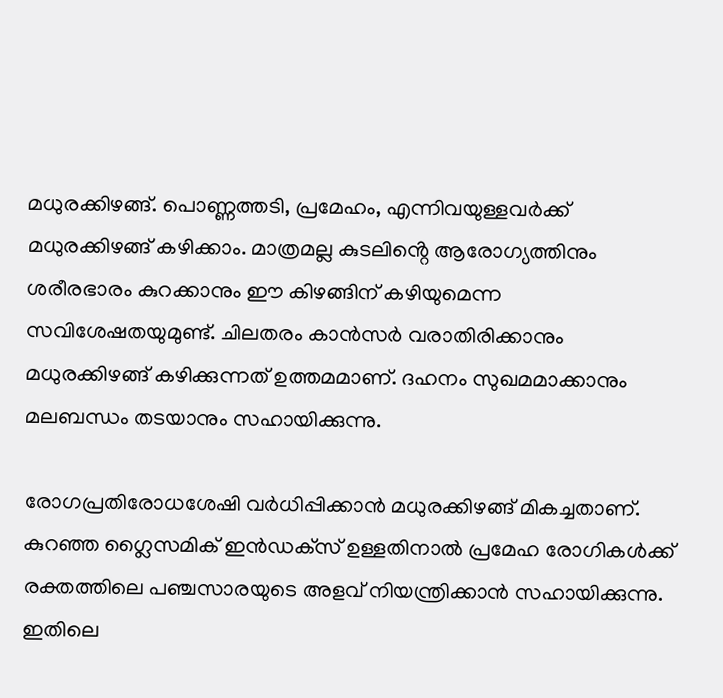മധുരക്കിഴങ്ങ്. പൊണ്ണത്തടി, പ്രമേഹം, എന്നിവയുള്ളവര്‍ക്ക് മധുരക്കിഴങ്ങ് കഴിക്കാം. മാത്രമല്ല കുടലിൻ്റെ ആരോഗ്യത്തിനും ശരീരഭാരം കുറക്കാനും ഈ കിഴങ്ങിന് കഴിയുമെന്ന സവിശേഷതയുമുണ്ട്. ചിലതരം കാന്‍സര്‍ വരാതിരിക്കാനും മധുരക്കിഴങ്ങ് കഴിക്കുന്നത് ഉത്തമമാണ്. ദഹനം സുഖമമാക്കാനും മലബന്ധം തടയാനും സഹായിക്കുന്നു.

രോഗപ്രതിരോധശേഷി വര്‍ധിപ്പിക്കാന്‍ മധുരക്കിഴങ്ങ് മികച്ചതാണ്. കുറഞ്ഞ ഗ്ലൈസമിക് ഇന്‍ഡക്‌സ് ഉള്ളതിനാല്‍ പ്രമേഹ രോഗികള്‍ക്ക് രക്തത്തിലെ പഞ്ചസാരയുടെ അളവ് നിയന്ത്രിക്കാന്‍ സഹായിക്കുന്നു. ഇതിലെ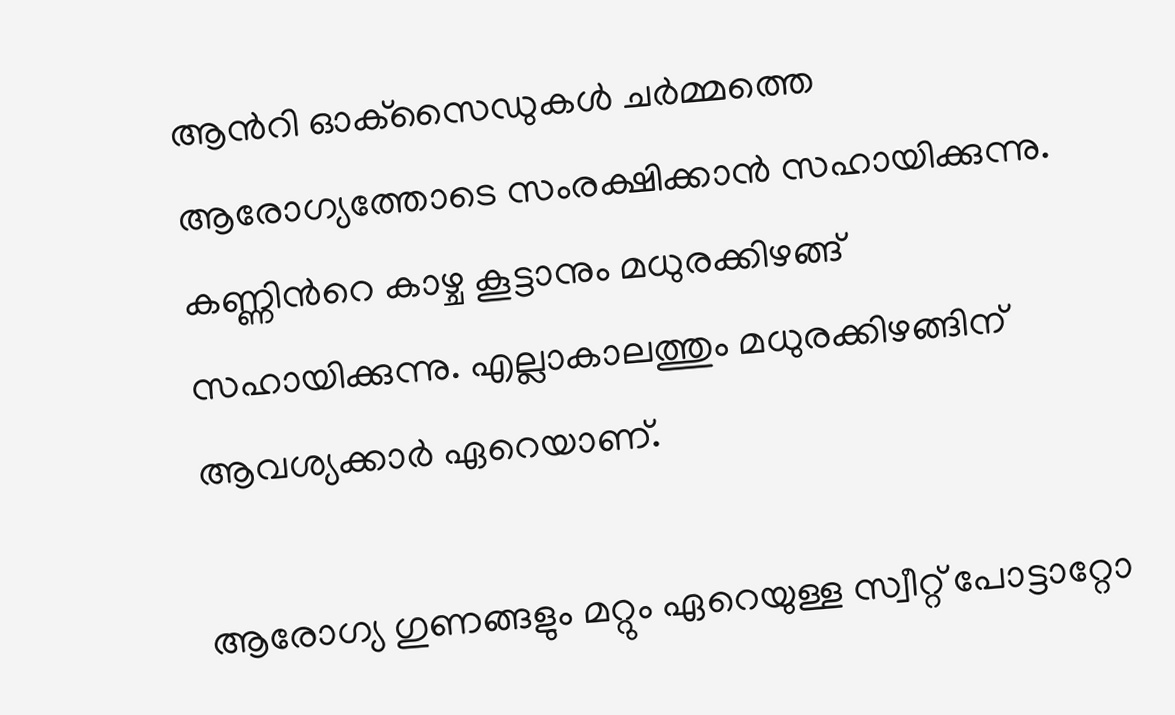ആന്‍റി ഓക്‌സൈഡുകള്‍ ചര്‍മ്മത്തെ ആരോഗ്യത്തോടെ സംരക്ഷിക്കാന്‍ സഹായിക്കുന്നു. കണ്ണിന്‍റെ കാഴ്ച കൂട്ടാനും മധുരക്കിഴങ്ങ് സഹായിക്കുന്നു. എല്ലാകാലത്തും മധുരക്കിഴങ്ങിന് ആവശ്യക്കാർ ഏറെയാണ്.

ആരോഗ്യ ഗുണങ്ങളും മറ്റും ഏറെയുള്ള സ്വീറ്റ് പോട്ടാറ്റോ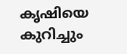കൃഷിയെ കുറിച്ചും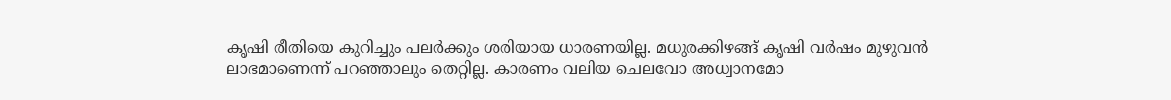കൃഷി രീതിയെ കുറിച്ചും പലർക്കും ശരിയായ ധാരണയില്ല. മധുരക്കിഴങ്ങ് കൃഷി വർഷം മുഴുവൻ ലാഭമാണെന്ന് പറഞ്ഞാലും തെറ്റില്ല. കാരണം വലിയ ചെലവോ അധ്വാനമോ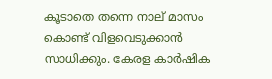കൂടാതെ തന്നെ നാല് മാസം കൊണ്ട് വിളവെടുക്കാൻ സാധിക്കും. കേരള കാര്‍ഷിക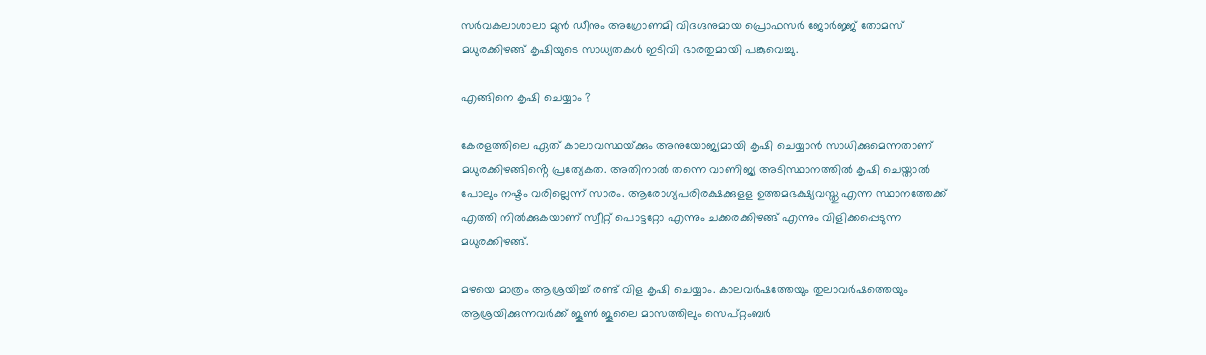സര്‍വകലാശാലാ മുന്‍ ഡീനും അഗ്രോണമി വിദഗ്ദനുമായ പ്രൊഫസര്‍ ജോര്‍ജ്ജ് തോമസ് മധുരക്കിഴങ്ങ് കൃഷിയുടെ സാധ്യതകള്‍ ഇടിവി ഭാരതുമായി പങ്കുവെച്ചു.

എങ്ങിനെ കൃഷി ചെയ്യാം ?

കേരളത്തിലെ ഏത് കാലാവസ്ഥയ്‌ക്കും അനുയോജ്യമായി കൃഷി ചെയ്യാൻ സാധിക്കുമെന്നതാണ് മധുരക്കിഴങ്ങിൻ്റെ പ്രത്യേകത. അതിനാൽ തന്നെ വാണിജ്യ അടിസ്ഥാനത്തിൽ കൃഷി ചെയ്താൽ പോലും നഷ്ടം വരില്ലെന്ന് സാരം. ആരോഗ്യപരിരക്ഷക്കുളള ഉത്തമഭക്ഷ്യവസ്തു എന്ന സ്ഥാനത്തേക്ക് എത്തി നില്‍ക്കുകയാണ് സ്വീറ്റ് പൊട്ടറ്റോ എന്നും ചക്കരക്കിഴങ്ങ് എന്നും വിളിക്കപ്പെടുന്ന മധുരക്കിഴങ്ങ്.

മഴയെ മാത്രം ആശ്രയിച്ച് രണ്ട് വിള കൃഷി ചെയ്യാം. കാലവര്‍ഷത്തേയും തുലാവര്‍ഷത്തെയും ആശ്രയിക്കുന്നവര്‍ക്ക് ജൂണ്‍ ജൂലൈ മാസത്തിലും സെപ്റ്റംബര്‍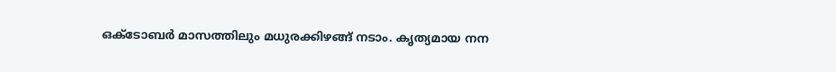ഒക്ടോബര്‍ മാസത്തിലും മധുരക്കിഴങ്ങ് നടാം. കൃത്യമായ നന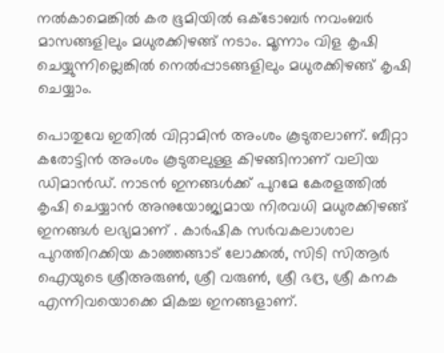നല്‍കാമെങ്കില്‍ കര ഭൂമിയില്‍ ഒക്ടോബര്‍ നവംബര്‍ മാസങ്ങളിലും മധുരക്കിഴങ്ങ് നടാം. മൂന്നാം വിള കൃഷി ചെയ്യുന്നില്ലെങ്കില്‍ നെല്‍പ്പാടങ്ങളിലും മധുരക്കിഴങ്ങ് കൃഷി ചെയ്യാം.

പൊതുവേ ഇതില്‍ വിറ്റാമിന്‍ അംശം കൂടുതലാണ്. ബീറ്റാ കരോട്ടിന്‍ അംശം കൂടുതലുള്ള കിഴങ്ങിനാണ് വലിയ ഡിമാന്‍ഡ്. നാടന്‍ ഇനങ്ങള്‍ക്ക് പുറമേ കേരളത്തില്‍ കൃഷി ചെയ്യാന്‍ അനുയോജ്യമായ നിരവധി മധുരക്കിഴങ്ങ് ഇനങ്ങള്‍ ലഭ്യമാണ് . കാര്‍ഷിക സര്‍വകലാശാല പുറത്തിറക്കിയ കാഞ്ഞങ്ങാട് ലോക്കല്‍, സിടി സിആര്‍ ഐയുടെ ശ്രീഅരുണ്‍, ശ്രീ വരുണ്‍, ശ്രീ ഭദ്ര, ശ്രീ കനക എന്നിവയൊക്കെ മികച്ച ഇനങ്ങളാണ്.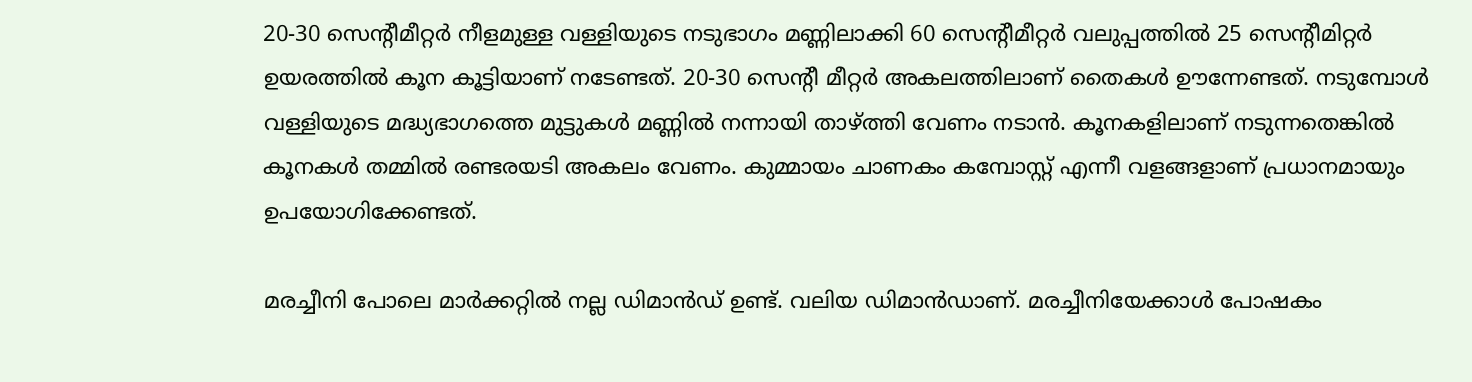20-30 സെന്‍റീമീറ്റര്‍ നീളമുള്ള വള്ളിയുടെ നടുഭാഗം മണ്ണിലാക്കി 60 സെന്‍റീമീറ്റര്‍ വലുപ്പത്തില്‍ 25 സെന്‍റീമിറ്റര്‍ ഉയരത്തില്‍ കൂന കൂട്ടിയാണ് നടേണ്ടത്. 20-30 സെന്‍റീ മീറ്റര്‍ അകലത്തിലാണ് തൈകള്‍ ഊന്നേണ്ടത്. നടുമ്പോൾ വള്ളിയുടെ മദ്ധ്യഭാഗത്തെ മുട്ടുകൾ മണ്ണിൽ നന്നായി താഴ്ത്തി വേണം നടാൻ. കൂനകളിലാണ് നടുന്നതെങ്കിൽ കൂനകൾ തമ്മിൽ രണ്ടരയടി അകലം വേണം. കുമ്മായം ചാണകം കമ്പോസ്റ്റ് എന്നീ വളങ്ങളാണ് പ്രധാനമായും ഉപയോഗിക്കേണ്ടത്.

മരച്ചീനി പോലെ മാര്‍ക്കറ്റില്‍ നല്ല ഡിമാന്‍ഡ് ഉണ്ട്. വലിയ ഡിമാന്‍ഡാണ്. മരച്ചീനിയേക്കാള്‍ പോഷകം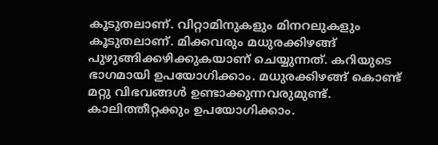കൂടുതലാണ്. വിറ്റാമിനുകളും മിനറലുകളും കൂടുതലാണ്. മിക്കവരും മധുരക്കിഴങ്ങ് പുഴുങ്ങിക്കഴിക്കുകയാണ് ചെയ്യുന്നത്. കറിയുടെ ഭാഗമായി ഉപയോഗിക്കാം. മധുരക്കിഴങ്ങ് കൊണ്ട് മറ്റു വിഭവങ്ങള്‍ ഉണ്ടാക്കുന്നവരുമുണ്ട്. കാലിത്തീറ്റക്കും ഉപയോഗിക്കാം.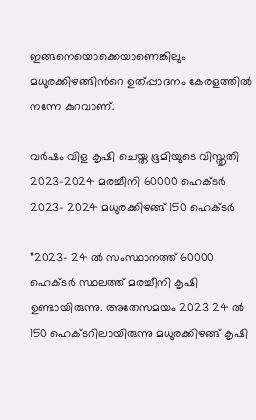ഇങ്ങനെയൊക്കെയാണെങ്കിലും മധുരക്കിഴങ്ങിന്‍റെ ഉത്‌പ്പാദനം കേരളത്തില്‍ നന്നേ കുറവാണ്.

വര്‍ഷം വിള കൃഷി ചെയ്ത ഭൂമിയുടെ വിസ്തൃതി
2023-2024 മരച്ചീനി 60000 ഹെക്ടര്‍
2023- 2024 മധുരക്കിഴങ്ങ് 150 ഹെക്ടര്‍

”2023- 24 ല്‍ സംസ്ഥാനത്ത് 60000 ഹെക്‌ടര്‍ സ്ഥലത്ത് മരച്ചീനി കൃഷി ഉണ്ടായിരുന്നു. അതേസമയം 2023 24 ല്‍ 150 ഹെക്‌ടറിലായിരുന്നു മധുരക്കിഴങ്ങ് കൃഷി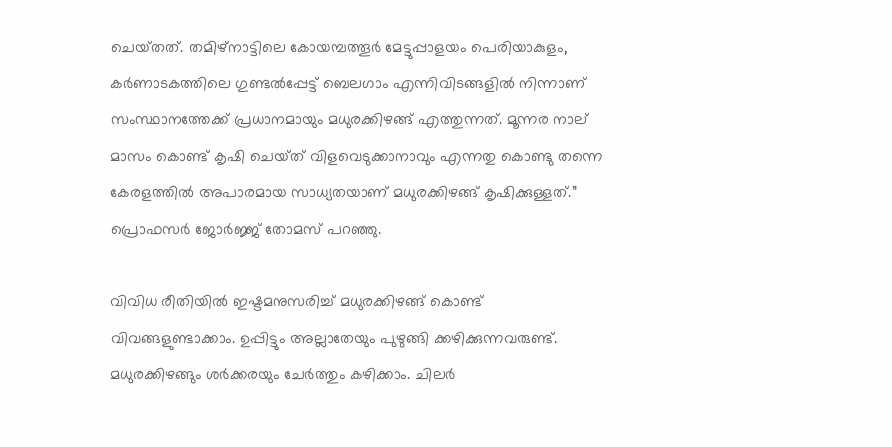ചെയ്‌തത്. തമിഴ്‌നാട്ടിലെ കോയമ്പത്തൂര്‍ മേട്ടുപ്പാളയം പെരിയാകുളം, കര്‍ണാടകത്തിലെ ഗുണ്ടല്‍പ്പേട്ട് ബെലഗാം എന്നിവിടങ്ങളില്‍ നിന്നാണ് സംസ്ഥാനത്തേക്ക് പ്രധാനമായും മധുരക്കിഴങ്ങ് എത്തുന്നത്. മൂന്നര നാല് മാസം കൊണ്ട് കൃഷി ചെയ്‌ത് വിളവെടുക്കാനാവും എന്നതു കൊണ്ടു തന്നെ കേരളത്തില്‍ അപാരമായ സാധ്യതയാണ് മധുരക്കിഴങ്ങ് കൃഷിക്കുള്ളത്.” പ്രൊഫസര്‍ ജോര്‍ജ്ജ് തോമസ് പറഞ്ഞു.

വിവിധ രീതിയില്‍ ഇഷ്ടമനുസരിച്ച് മധുരക്കിഴങ്ങ് കൊണ്ട് വിവങ്ങളുണ്ടാക്കാം. ഉപ്പിട്ടും അല്ലാതേയും പുഴുങ്ങി ക്കഴിക്കുന്നവരുണ്ട്. മധുരക്കിഴങ്ങും ശര്‍ക്കരയും ചേര്‍ത്തും കഴിക്കാം. ചിലര്‍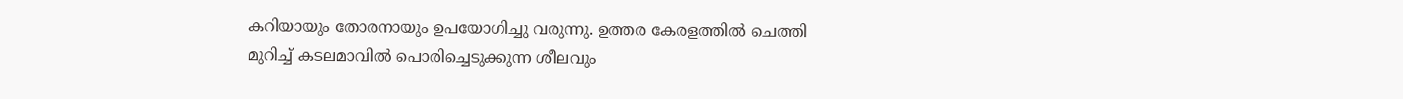കറിയായും തോരനായും ഉപയോഗിച്ചു വരുന്നു. ഉത്തര കേരളത്തില്‍ ചെത്തി മുറിച്ച് കടലമാവില്‍ പൊരിച്ചെടുക്കുന്ന ശീലവും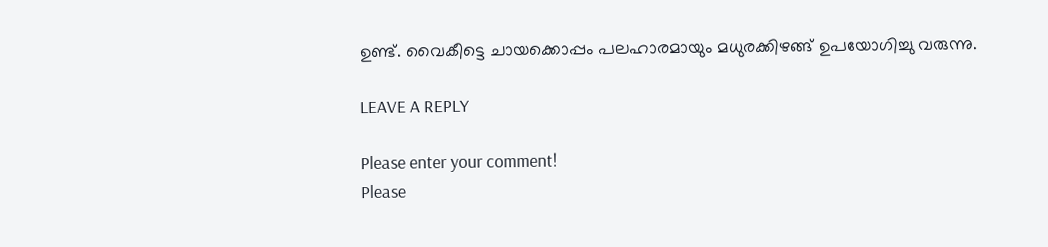ഉണ്ട്. വൈകീട്ടെ ചായക്കൊപ്പം പലഹാരമായും മധുരക്കിഴങ്ങ് ഉപയോഗിച്ചു വരുന്നു.

LEAVE A REPLY

Please enter your comment!
Please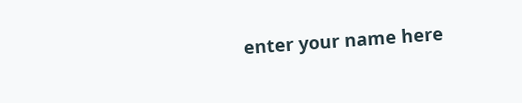enter your name here